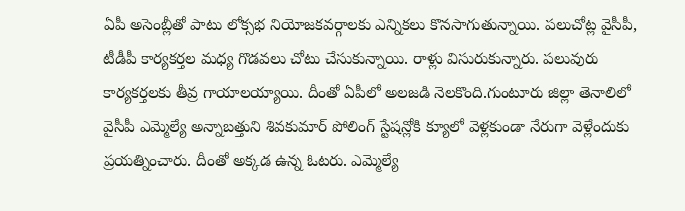ఏపీ అసెంబ్లీతో పాటు లోక్సభ నియోజకవర్గాలకు ఎన్నికలు కొనసాగుతున్నాయి. పలుచోట్ల వైసీపీ, టీడీపీ కార్యకర్తల మధ్య గొడవలు చోటు చేసుకున్నాయి. రాళ్లు విసురుకున్నారు. పలువురు కార్యకర్తలకు తీవ్ర గాయాలయ్యాయి. దీంతో ఏపీలో అలజడి నెలకొంది.గుంటూరు జిల్లా తెనాలిలో వైసీపీ ఎమ్మెల్యే అన్నాబత్తుని శివకుమార్ పోలింగ్ స్టేషన్లోకి క్యూలో వెళ్లకుండా నేరుగా వెళ్లేందుకు ప్రయత్నించారు. దీంతో అక్కడ ఉన్న ఓటరు. ఎమ్మెల్యే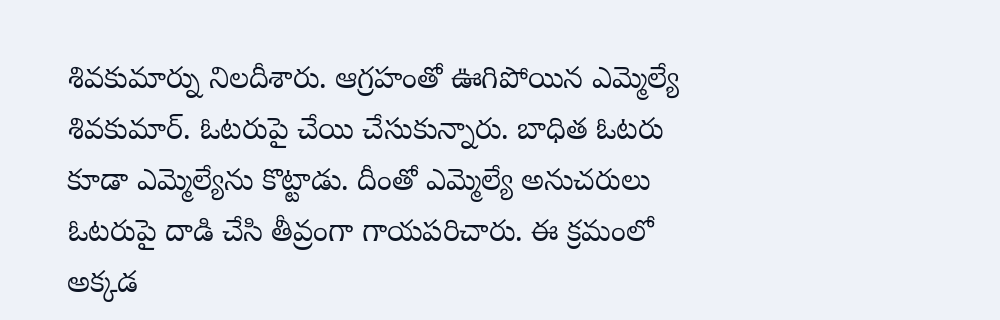శివకుమార్ను నిలదీశారు. ఆగ్రహంతో ఊగిపోయిన ఎమ్మెల్యే శివకుమార్. ఓటరుపై చేయి చేసుకున్నారు. బాధిత ఓటరు కూడా ఎమ్మెల్యేను కొట్టాడు. దీంతో ఎమ్మెల్యే అనుచరులు ఓటరుపై దాడి చేసి తీవ్రంగా గాయపరిచారు. ఈ క్రమంలో అక్కడ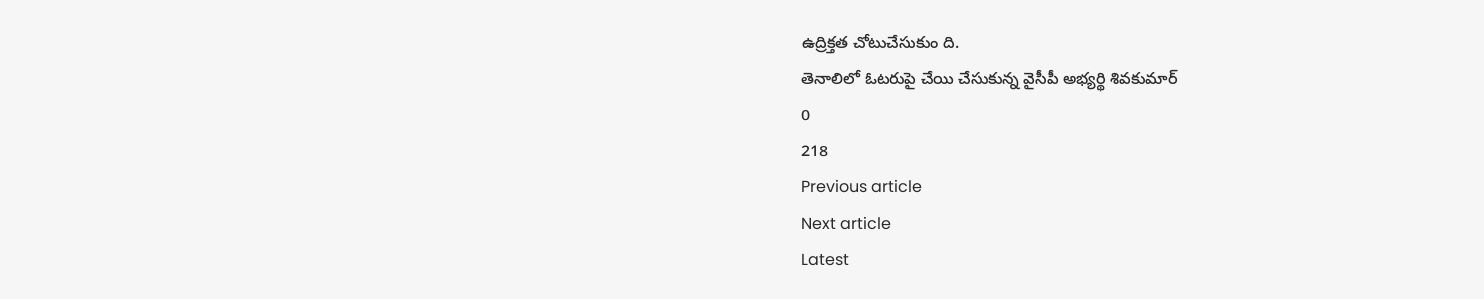ఉద్రిక్తత చోటుచేసుకుం ది.
తెనాలిలో ఓటరుపై చేయి చేసుకున్న వైసీపీ అభ్యర్థి శివకుమార్
0
218
Previous article
Next article
Latest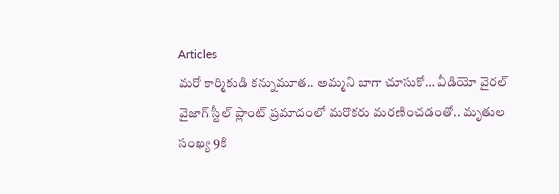Articles
మరో కార్మికుడి కన్నుమూత.. అమ్మని బాగా చూసుకో… వీడియో వైరల్
వైజాగ్ స్టీల్ ప్లాంట్ ప్రమాదంలో మరొకరు మరణించడంతో.. మృతుల సంఖ్య 9కి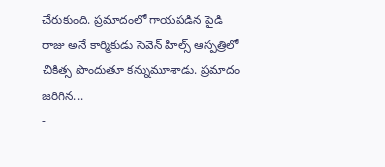చేరుకుంది. ప్రమాదంలో గాయపడిన పైడి రాజు అనే కార్మికుడు సెవెన్ హిల్స్ ఆస్పత్రిలో చికిత్స పొందుతూ కన్నుమూశాడు. ప్రమాదం జరిగిన...
-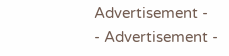Advertisement -
- Advertisement -